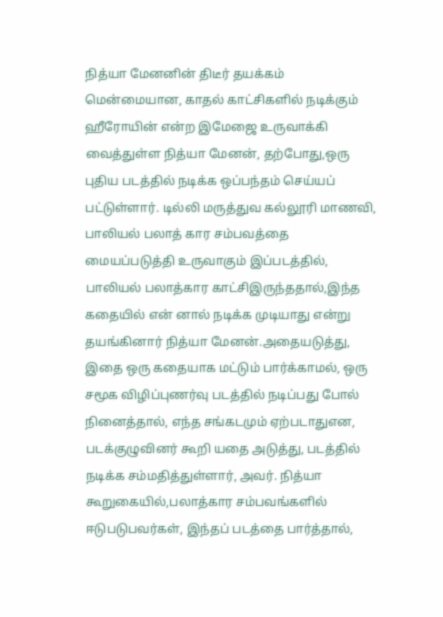நித்யா மேனனின் திடீர் தயக்கம்
மென்மையான, காதல் காட்சிகளில் நடிக்கும் ஹீரோயின் என்ற இமேஜை உருவாக்கி வைத்துள்ள நித்யா மேனன், தற்போது,ஒரு புதிய படத்தில் நடிக்க ஒப்பந்தம் செய்யப் பட்டுள்ளார். டில்லி மருத்துவ கல்லூரி மாணவி, பாலியல் பலாத் கார சம்பவத்தை மையப்படுத்தி உருவாகும் இப்படத்தில், பாலியல் பலாத்கார காட்சிஇருந்ததால்,இந்த கதையில் என் னால் நடிக்க முடியாது என்று தயங்கினார் நித்யா மேனன்.அதையடுத்து, இதை ஒரு கதையாக மட்டும் பார்க்காமல், ஒரு சமூக விழிப்புணர்வு படத்தில் நடிப்பது போல் நினைத்தால், எந்த சங்கடமும் ஏற்படாதுஎன, படக்குழுவினர் கூறி யதை அடுத்து, படத்தில் நடிக்க சம்மதித்துள்ளார், அவர். நித்யா கூறுகையில்,பலாத்கார சம்பவங்களில் ஈடுபடுபவர்கள், இந்தப் படத்தை பார்த்தால்,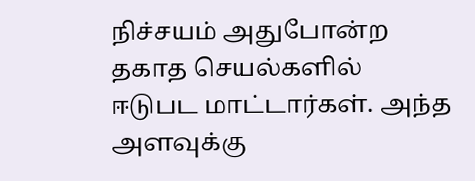நிச்சயம் அதுபோன்ற தகாத செயல்களில் ஈடுபட மாட்டார்கள். அந்த அளவுக்கு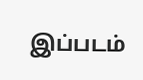இப்படம்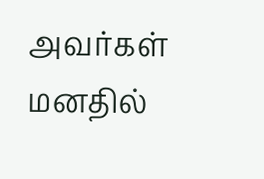அவர்கள் மனதில்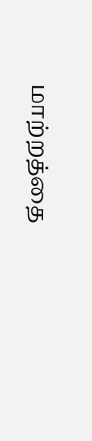மாற்றத்தை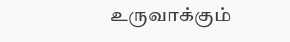உருவாக்கும்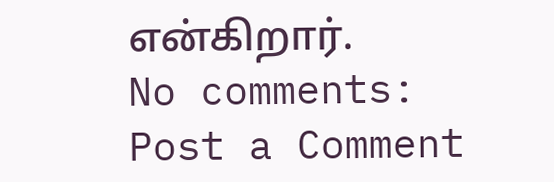என்கிறார்.
No comments:
Post a Comment